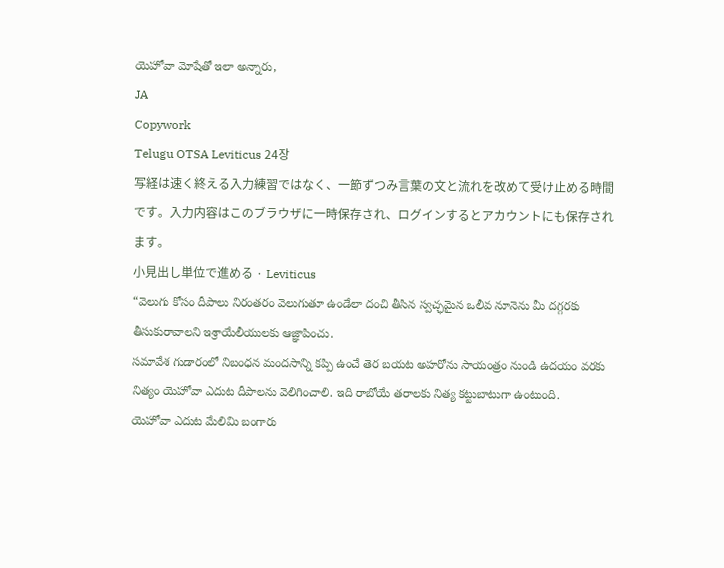యెహోవా మోషేతో ఇలా అన్నారు,
JA
Copywork
Telugu OTSA Leviticus 24장
写経は速く終える入力練習ではなく、一節ずつみ言葉の文と流れを改めて受け止める時間です。入力内容はこのブラウザに一時保存され、ログインするとアカウントにも保存されます。
小見出し単位で進める · Leviticus
“వెలుగు కోసం దీపాలు నిరంతరం వెలుగుతూ ఉండేలా దంచి తీసిన స్వచ్ఛమైన ఒలీవ నూనెను మీ దగ్గరకు తీసుకురావాలని ఇశ్రాయేలీయులకు ఆజ్ఞాపించు.
సమావేశ గుడారంలో నిబంధన మందసాన్ని కప్పి ఉంచే తెర బయట అహరోను సాయంత్రం నుండి ఉదయం వరకు నిత్యం యెహోవా ఎదుట దీపాలను వెలిగించాలి. ఇది రాబోయే తరాలకు నిత్య కట్టుబాటుగా ఉంటుంది.
యెహోవా ఎదుట మేలిమి బంగారు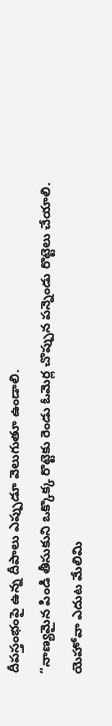దీపస్తంభంపై ఉన్న దీపాలు ఎప్పుడూ వెలుగుతూ ఉండాలి.
“నాణ్యమైన పిండి తీసుకుని ఒక్కొక్క రొట్టెకు రెండు ఓమెర్ల చొప్పున పన్నెండు రొట్టెలు చేయాలి.
యెహోవా ఎదుట మేలిమి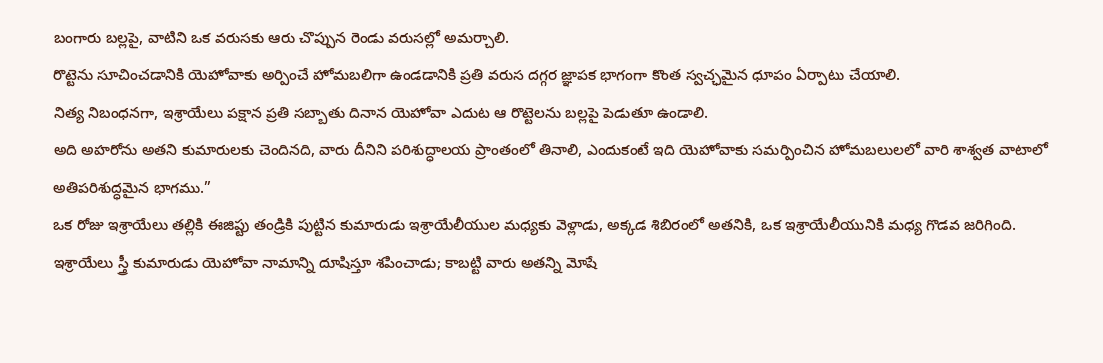బంగారు బల్లపై, వాటిని ఒక వరుసకు ఆరు చొప్పున రెండు వరుసల్లో అమర్చాలి.
రొట్టెను సూచించడానికి యెహోవాకు అర్పించే హోమబలిగా ఉండడానికి ప్రతి వరుస దగ్గర జ్ఞాపక భాగంగా కొంత స్వచ్ఛమైన ధూపం ఏర్పాటు చేయాలి.
నిత్య నిబంధనగా, ఇశ్రాయేలు పక్షాన ప్రతి సబ్బాతు దినాన యెహోవా ఎదుట ఆ రొట్టెలను బల్లపై పెడుతూ ఉండాలి.
అది అహరోను అతని కుమారులకు చెందినది, వారు దీనిని పరిశుద్ధాలయ ప్రాంతంలో తినాలి, ఎందుకంటే ఇది యెహోవాకు సమర్పించిన హోమబలులలో వారి శాశ్వత వాటాలో అతిపరిశుద్ధమైన భాగము.”
ఒక రోజు ఇశ్రాయేలు తల్లికి ఈజిప్టు తండ్రికి పుట్టిన కుమారుడు ఇశ్రాయేలీయుల మధ్యకు వెళ్లాడు, అక్కడ శిబిరంలో అతనికి, ఒక ఇశ్రాయేలీయునికి మధ్య గొడవ జరిగింది.
ఇశ్రాయేలు స్త్రీ కుమారుడు యెహోవా నామాన్ని దూషిస్తూ శపించాడు; కాబట్టి వారు అతన్ని మోషే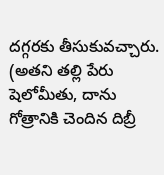దగ్గరకు తీసుకువచ్చారు. (అతని తల్లి పేరు షెలోమీతు, దాను గోత్రానికి చెందిన దిబ్రీ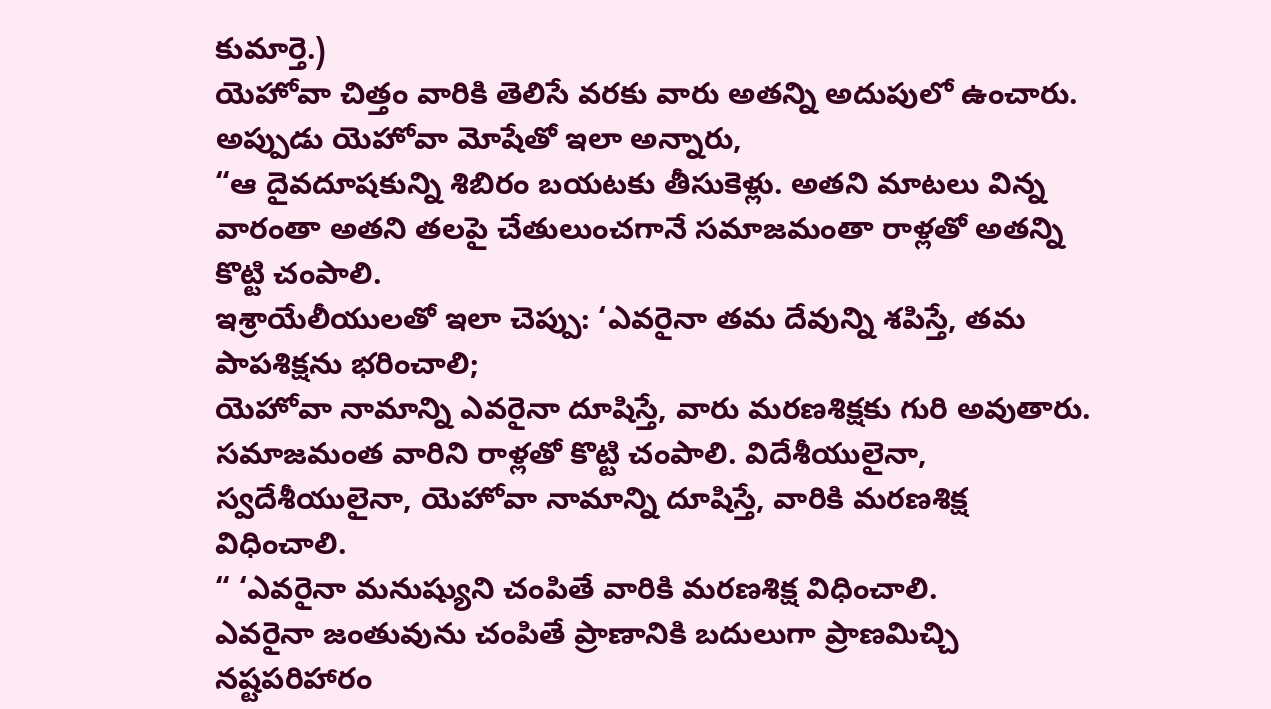కుమార్తె.)
యెహోవా చిత్తం వారికి తెలిసే వరకు వారు అతన్ని అదుపులో ఉంచారు.
అప్పుడు యెహోవా మోషేతో ఇలా అన్నారు,
“ఆ దైవదూషకున్ని శిబిరం బయటకు తీసుకెళ్లు. అతని మాటలు విన్న వారంతా అతని తలపై చేతులుంచగానే సమాజమంతా రాళ్లతో అతన్ని కొట్టి చంపాలి.
ఇశ్రాయేలీయులతో ఇలా చెప్పు: ‘ఎవరైనా తమ దేవున్ని శపిస్తే, తమ పాపశిక్షను భరించాలి;
యెహోవా నామాన్ని ఎవరైనా దూషిస్తే, వారు మరణశిక్షకు గురి అవుతారు. సమాజమంత వారిని రాళ్లతో కొట్టి చంపాలి. విదేశీయులైనా, స్వదేశీయులైనా, యెహోవా నామాన్ని దూషిస్తే, వారికి మరణశిక్ష విధించాలి.
“ ‘ఎవరైనా మనుష్యుని చంపితే వారికి మరణశిక్ష విధించాలి.
ఎవరైనా జంతువును చంపితే ప్రాణానికి బదులుగా ప్రాణమిచ్చి నష్టపరిహారం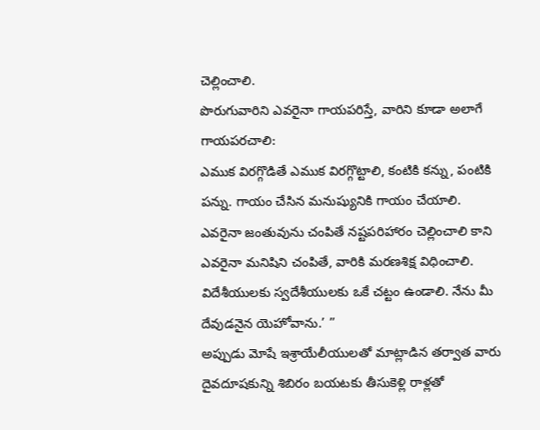చెల్లించాలి.
పొరుగువారిని ఎవరైనా గాయపరిస్తే, వారిని కూడా అలాగే గాయపరచాలి:
ఎముక విరగ్గొడితే ఎముక విరగ్గొట్టాలి, కంటికి కన్ను, పంటికి పన్ను. గాయం చేసిన మనుష్యునికి గాయం చేయాలి.
ఎవరైనా జంతువును చంపితే నష్టపరిహారం చెల్లించాలి కాని ఎవరైనా మనిషిని చంపితే, వారికి మరణశిక్ష విధించాలి.
విదేశీయులకు స్వదేశీయులకు ఒకే చట్టం ఉండాలి. నేను మీ దేవుడనైన యెహోవాను.’ ”
అప్పుడు మోషే ఇశ్రాయేలీయులతో మాట్లాడిన తర్వాత వారు దైవదూషకున్ని శిబిరం బయటకు తీసుకెళ్లి రాళ్లతో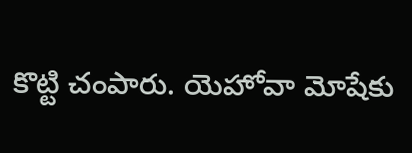కొట్టి చంపారు. యెహోవా మోషేకు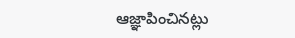ఆజ్ఞాపించినట్లు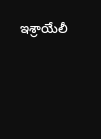ఇశ్రాయేలీ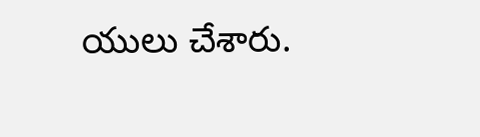యులు చేశారు.